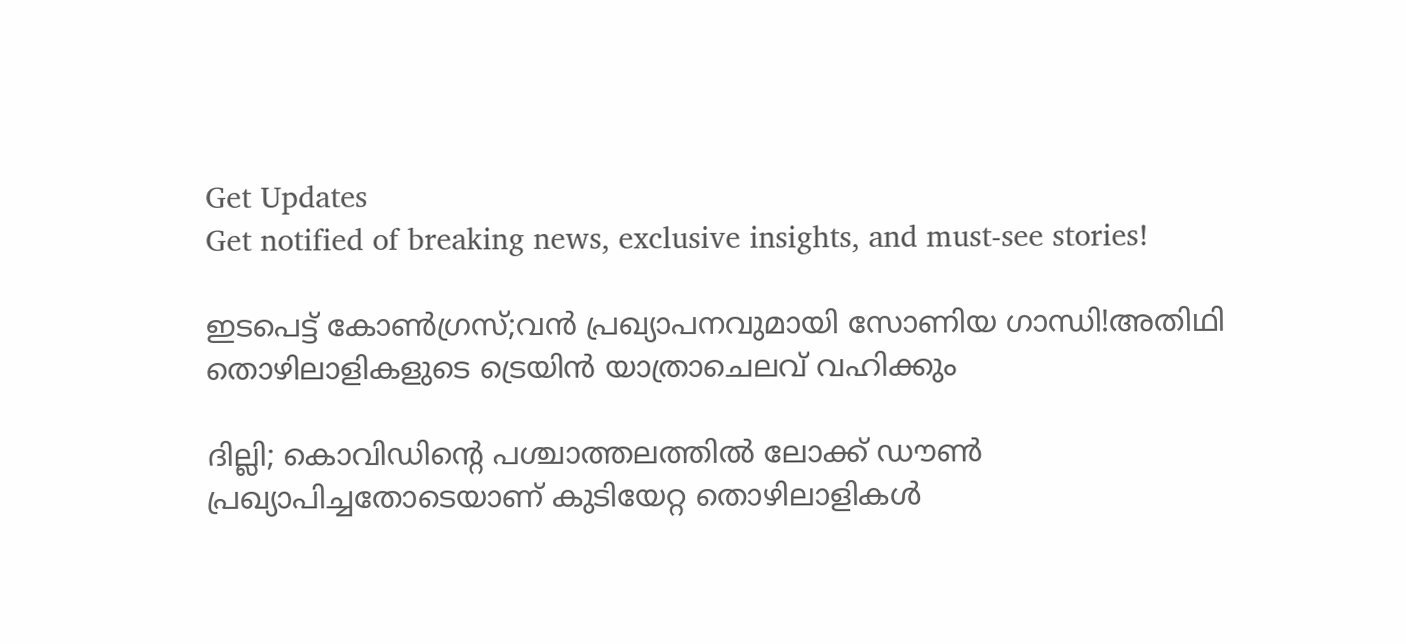Get Updates
Get notified of breaking news, exclusive insights, and must-see stories!

ഇടപെട്ട് കോൺഗ്രസ്;വൻ പ്രഖ്യാപനവുമായി സോണിയ ഗാന്ധി!അതിഥി തൊഴിലാളികളുടെ ട്രെയിൻ യാത്രാചെലവ് വഹിക്കും

ദില്ലി; കൊവിഡിന്റെ പശ്ചാത്തലത്തിൽ ലോക്ക് ഡൗൺ പ്രഖ്യാപിച്ചതോടെയാണ് കുടിയേറ്റ തൊഴിലാളികൾ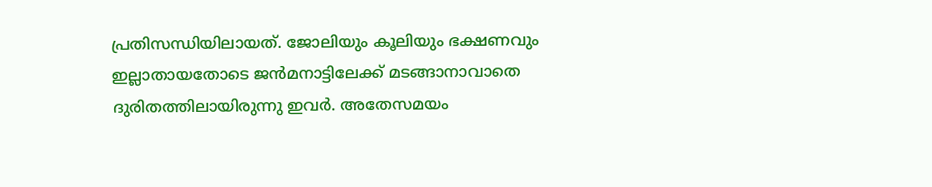പ്രതിസന്ധിയിലായത്. ജോലിയും കൂലിയും ഭക്ഷണവും ഇല്ലാതായതോടെ ജൻമനാട്ടിലേക്ക് മടങ്ങാനാവാതെ ദുരിതത്തിലായിരുന്നു ഇവർ. അതേസമയം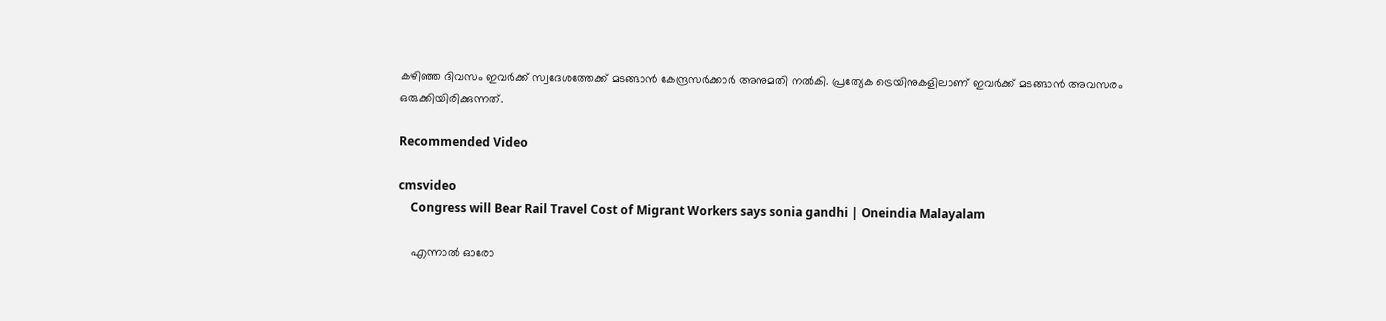കഴിഞ്ഞ ദിവസം ഇവർക്ക് സ്വദേശത്തേക്ക് മടങ്ങാൻ കേന്ദ്രസർക്കാർ അനുമതി നൽകി. പ്രത്യേക ട്രെയിനുകളിലാണ് ഇവർക്ക് മടങ്ങാൻ അവസരം ഒരുക്കിയിരിക്കുന്നത്.

Recommended Video

cmsvideo
    Congress will Bear Rail Travel Cost of Migrant Workers says sonia gandhi | Oneindia Malayalam

    എന്നാല്‍ ഓരോ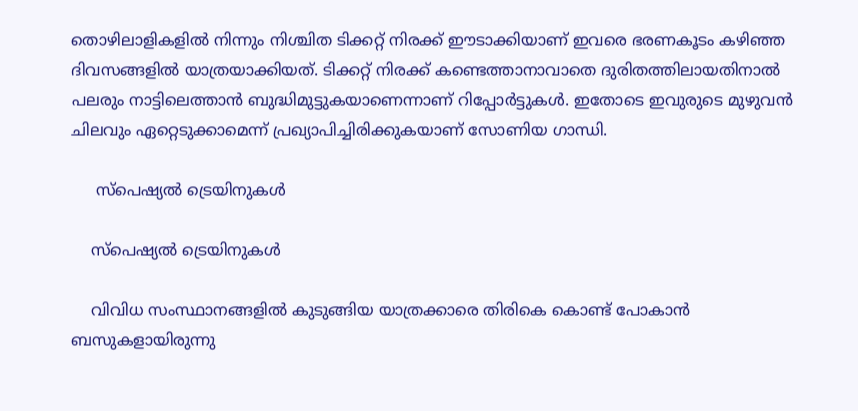തൊഴിലാളികളില്‍ നിന്നും നിശ്ചിത ടിക്കറ്റ് നിരക്ക് ഈടാക്കിയാണ് ഇവരെ ഭരണകൂടം കഴിഞ്ഞ ദിവസങ്ങളില്‍ യാത്രയാക്കിയത്. ടിക്കറ്റ് നിരക്ക് കണ്ടെത്താനാവാതെ ദുരിതത്തിലായതിനാൽ പലരും നാട്ടിലെത്താൻ ബുദ്ധിമുട്ടുകയാണെന്നാണ് റിപ്പോർട്ടുകൾ. ഇതോടെ ഇവുരുടെ മുഴുവൻ ചിലവും ഏറ്റെടുക്കാമെന്ന് പ്രഖ്യാപിച്ചിരിക്കുകയാണ് സോണിയ ഗാന്ധി.

     സ്പെഷ്യൽ ട്രെയിനുകൾ

    സ്പെഷ്യൽ ട്രെയിനുകൾ

    വിവിധ സംസ്ഥാനങ്ങളിൽ കുടുങ്ങിയ യാത്രക്കാരെ തിരികെ കൊണ്ട് പോകാൻ ബസുകളായിരുന്നു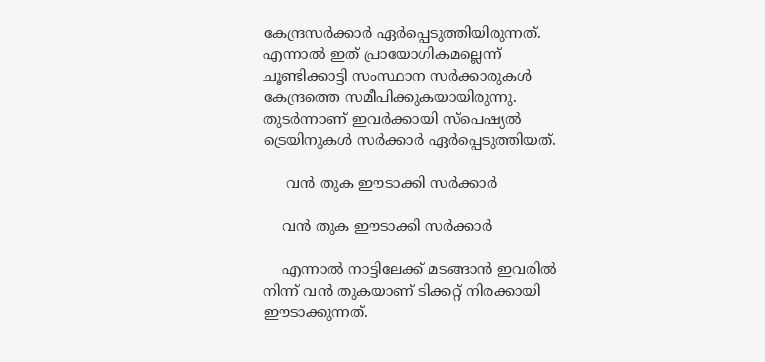കേന്ദ്രസർക്കാർ ഏർപ്പെടുത്തിയിരുന്നത്. എന്നാൽ ഇത് പ്രായോഗികമല്ലെന്ന് ചൂണ്ടിക്കാട്ടി സംസ്ഥാന സർക്കാരുകൾ കേന്ദ്രത്തെ സമീപിക്കുകയായിരുന്നു. തുടർന്നാണ് ഇവർക്കായി സ്പെഷ്യൽ ട്രെയിനുകൾ സർക്കാർ ഏർപ്പെടുത്തിയത്.

     വൻ തുക ഈടാക്കി സർക്കാർ

    വൻ തുക ഈടാക്കി സർക്കാർ

    എന്നാൽ നാട്ടിലേക്ക് മടങ്ങാൻ ഇവരിൽ നിന്ന് വൻ തുകയാണ് ടിക്കറ്റ് നിരക്കായി ഈടാക്കുന്നത്.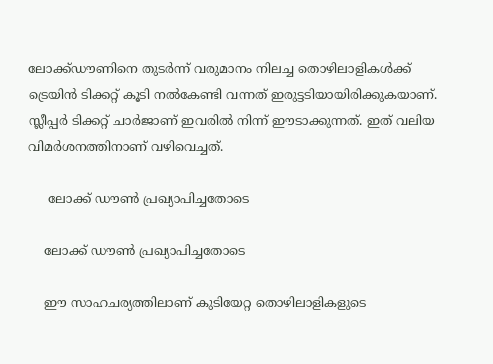ലോക്ക്ഡൗണിനെ തുടര്‍ന്ന് വരുമാനം നിലച്ച തൊഴിലാളികള്‍ക്ക് ട്രെയിന്‍ ടിക്കറ്റ് കൂടി നല്‍കേണ്ടി വന്നത് ഇരുട്ടടിയായിരിക്കുകയാണ്. സ്ലീപ്പര്‍ ടിക്കറ്റ് ചാര്‍ജാണ് ഇവരില്‍ നിന്ന് ഈടാക്കുന്നത്. ഇത് വലിയ വിമർശനത്തിനാണ് വഴിവെച്ചത്.

     ലോക്ക് ഡൗൺ പ്രഖ്യാപിച്ചതോടെ

    ലോക്ക് ഡൗൺ പ്രഖ്യാപിച്ചതോടെ

    ഈ സാഹചര്യത്തിലാണ് കുടിയേറ്റ തൊഴിലാളികളുടെ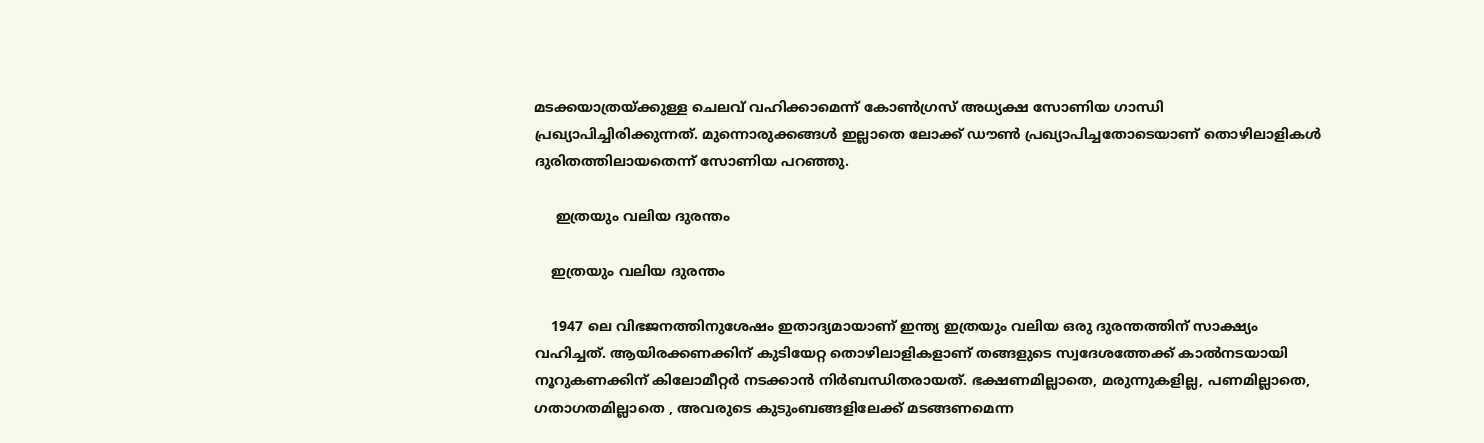മടക്കയാത്രയ്ക്കുള്ള ചെലവ് വഹിക്കാമെന്ന് കോൺഗ്രസ് അധ്യക്ഷ സോണിയ ഗാന്ധി പ്രഖ്യാപിച്ചിരിക്കുന്നത്. മുന്നൊരുക്കങ്ങൾ ഇല്ലാതെ ലോക്ക് ഡൗൺ പ്രഖ്യാപിച്ചതോടെയാണ് തൊഴിലാളികൾ ദുരിതത്തിലായതെന്ന് സോണിയ പറഞ്ഞു.

     ഇത്രയും വലിയ ദുരന്തം

    ഇത്രയും വലിയ ദുരന്തം

    1947 ലെ വിഭജനത്തിനുശേഷം ഇതാദ്യമായാണ് ഇന്ത്യ ഇത്രയും വലിയ ഒരു ദുരന്തത്തിന് സാക്ഷ്യം വഹിച്ചത്. ആയിരക്കണക്കിന് കുടിയേറ്റ തൊഴിലാളികളാണ് തങ്ങളുടെ സ്വദേശത്തേക്ക് കാൽനടയായി നൂറുകണക്കിന് കിലോമീറ്റർ നടക്കാൻ നിർബന്ധിതരായത്. ഭക്ഷണമില്ലാതെ, മരുന്നുകളില്ല, പണമില്ലാതെ, ഗതാഗതമില്ലാതെ , അവരുടെ കുടുംബങ്ങളിലേക്ക് മടങ്ങണമെന്ന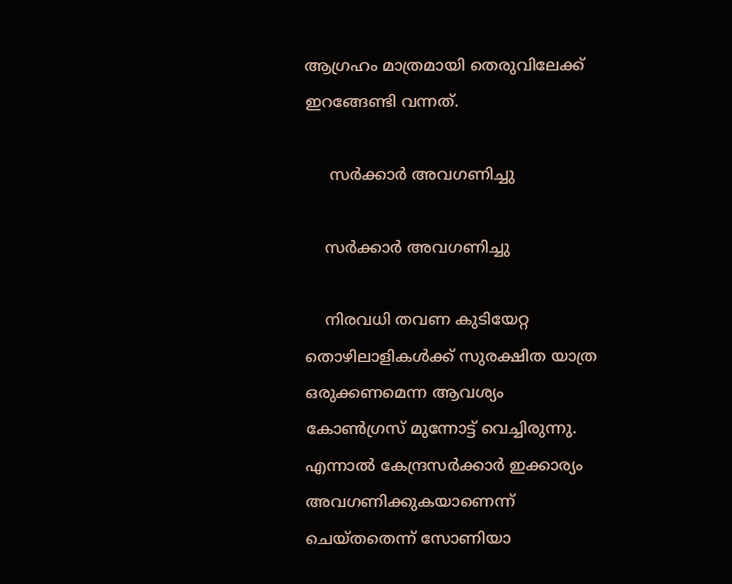ആഗ്രഹം മാത്രമായി തെരുവിലേക്ക് ഇറങ്ങേണ്ടി വന്നത്.

     സർക്കാർ അവഗണിച്ചു

    സർക്കാർ അവഗണിച്ചു

    നിരവധി തവണ കുടിയേറ്റ തൊഴിലാളികൾക്ക് സുരക്ഷിത യാത്ര ഒരുക്കണമെന്ന ആവശ്യം കോൺഗ്രസ് മുന്നോട്ട് വെച്ചിരുന്നു. എന്നാൽ കേന്ദ്രസർക്കാർ ഇക്കാര്യം അവഗണിക്കുകയാണെന്ന് ചെയ്തതെന്ന് സോണിയാ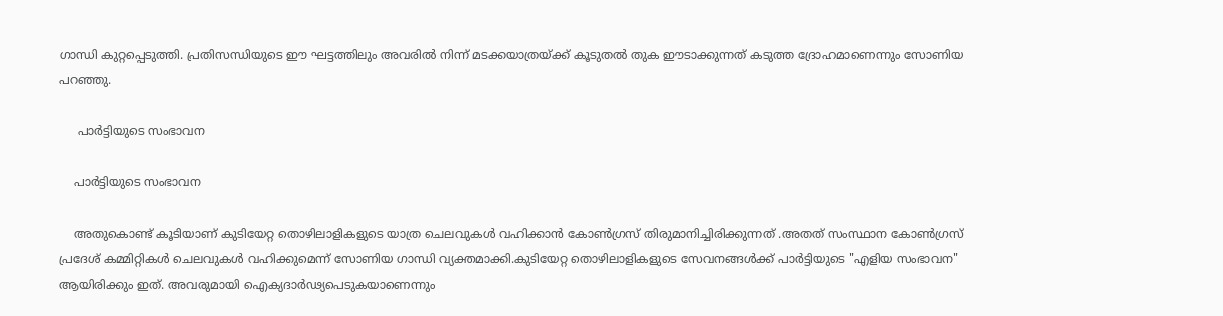ഗാന്ധി കുറ്റപ്പെടുത്തി. പ്രതിസന്ധിയുടെ ഈ ഘട്ടത്തിലും അവരിൽ നിന്ന് മടക്കയാത്രയ്ക്ക് കൂടുതൽ തുക ഈടാക്കുന്നത് കടുത്ത ദ്രോഹമാണെന്നും സോണിയ പറഞ്ഞു.

     പാർട്ടിയുടെ സംഭാവന

    പാർട്ടിയുടെ സംഭാവന

    അതുകൊണ്ട് കൂടിയാണ് കുടിയേറ്റ തൊഴിലാളികളുടെ യാത്ര ചെലവുകൾ വഹിക്കാൻ കോൺഗ്രസ് തിരുമാനിച്ചിരിക്കുന്നത് .അതത് സംസ്ഥാന കോൺഗ്രസ് പ്രദേശ് കമ്മിറ്റികൾ ചെലവുകൾ വഹിക്കുമെന്ന് സോണിയ ഗാന്ധി വ്യക്തമാക്കി.കുടിയേറ്റ തൊഴിലാളികളുടെ സേവനങ്ങൾക്ക് പാർട്ടിയുടെ "എളിയ സംഭാവന" ആയിരിക്കും ഇത്. അവരുമായി ഐക്യദാർഢ്യപെടുകയാണെന്നും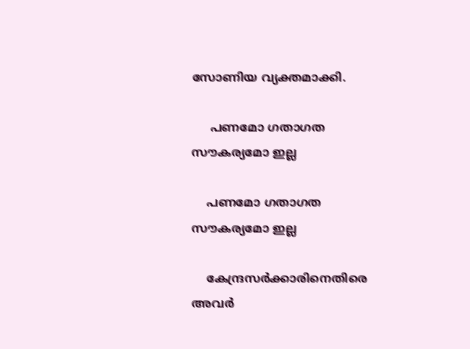സോണിയ വ്യക്തമാക്കി.

     പണമോ ഗതാഗത സൗകര്യമോ ഇല്ല

    പണമോ ഗതാഗത സൗകര്യമോ ഇല്ല

    കേന്ദ്രസർക്കാരിനെതിരെ അവർ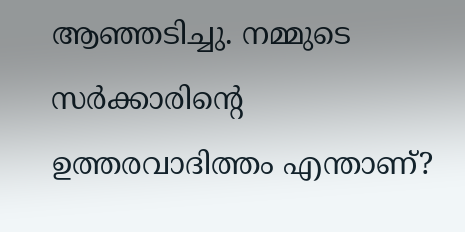ആഞ്ഞടിച്ചു. നമ്മുടെ സർക്കാരിന്റെ ഉത്തരവാദിത്തം എന്താണ്?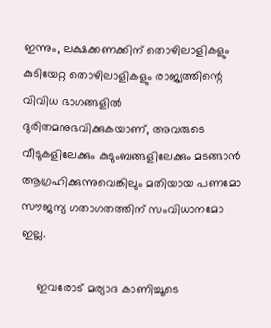ഇന്നും, ലക്ഷക്കണക്കിന് തൊഴിലാളികളും കുടിയേറ്റ തൊഴിലാളികളും രാജ്യത്തിന്റെ വിവിധ ഭാഗങ്ങളിൽ ദുരിതമനുഭവിക്കുകയാണ്, അവരുടെ വീടുകളിലേക്കും കുടുംബങ്ങളിലേക്കും മടങ്ങാൻ ആഗ്രഹിക്കുന്നുവെങ്കിലും മതിയായ പണമോ സൗജന്യ ഗതാഗതത്തിന് സംവിധാനമോ ഇല്ല.

     ഇവരോട് മര്യാദ കാണിച്ചൂടെ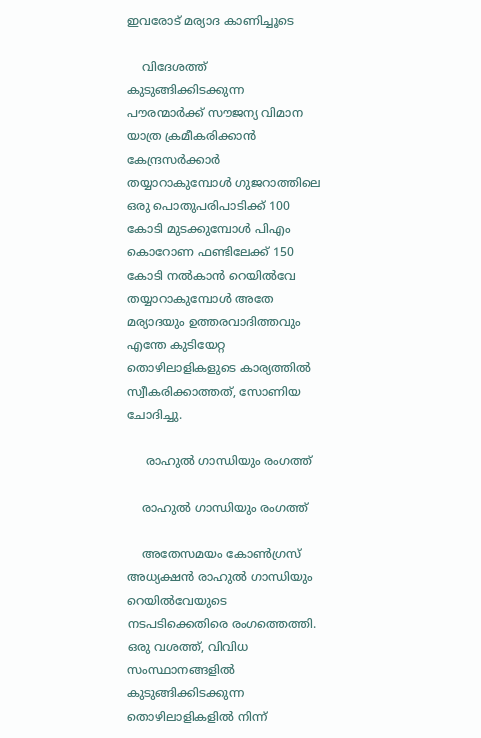ഇവരോട് മര്യാദ കാണിച്ചൂടെ

    വിദേശത്ത് കുടുങ്ങിക്കിടക്കുന്ന പൗരന്മാർക്ക് സൗജന്യ വിമാന യാത്ര ക്രമീകരിക്കാൻ കേന്ദ്രസർക്കാർ തയ്യാറാകുമ്പോൾ ഗുജറാത്തിലെ ഒരു പൊതുപരിപാടിക്ക് 100 കോടി മുടക്കുമ്പോൾ പിഎം കൊറോണ ഫണ്ടിലേക്ക് 150 കോടി നൽകാൻ റെയിൽവേ തയ്യാറാകുമ്പോൾ അതേ മര്യാദയും ഉത്തരവാദിത്തവും എന്തേ കുടിയേറ്റ തൊഴിലാളികളുടെ കാര്യത്തിൽ സ്വീകരിക്കാത്തത്, സോണിയ ചോദിച്ചു.

     രാഹുൽ ഗാന്ധിയും രംഗത്ത്

    രാഹുൽ ഗാന്ധിയും രംഗത്ത്

    അതേസമയം കോൺഗ്രസ് അധ്യക്ഷൻ രാഹുൽ ഗാന്ധിയും റെയിൽവേയുടെ നടപടിക്കെതിരെ രംഗത്തെത്തി. ഒരു വശത്ത്, വിവിധ സംസ്ഥാനങ്ങളിൽ കുടുങ്ങിക്കിടക്കുന്ന തൊഴിലാളികളിൽ നിന്ന്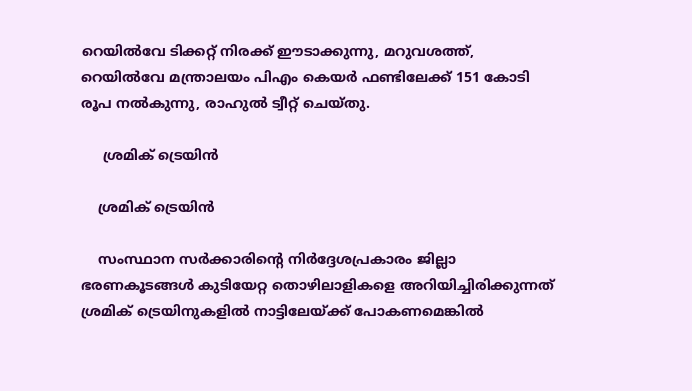റെയിൽ‌വേ ടിക്കറ്റ് നിരക്ക് ഈടാക്കുന്നു, മറുവശത്ത്, റെയിൽ‌വേ മന്ത്രാലയം പി‌എം കെയർ ഫണ്ടിലേക്ക് 151 കോടി രൂപ നൽകുന്നു, രാഹുൽ ട്വീറ്റ് ചെയ്തു.

     ശ്രമിക് ട്രെയിൻ

    ശ്രമിക് ട്രെയിൻ

    സംസ്ഥാന സര്‍ക്കാരിന്റെ നിര്‍ദ്ദേശപ്രകാരം ജില്ലാ ഭരണകൂടങ്ങള്‍ കുടിയേറ്റ തൊഴിലാളികളെ അറിയിച്ചിരിക്കുന്നത് ശ്രമിക് ട്രെയിനുകളില്‍ നാട്ടിലേയ്ക്ക് പോകണമെങ്കില്‍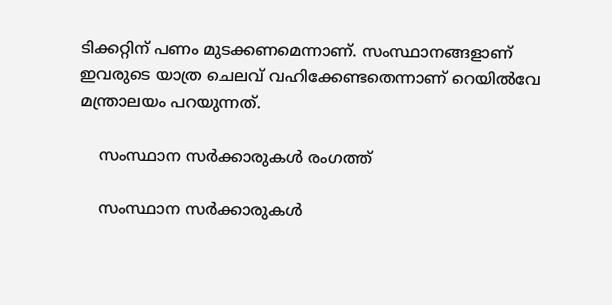ടിക്കറ്റിന് പണം മുടക്കണമെന്നാണ്. സംസ്ഥാനങ്ങളാണ് ഇവരുടെ യാത്ര ചെലവ് വഹിക്കേണ്ടതെന്നാണ് റെയിൽവേ മന്ത്രാലയം പറയുന്നത്.

    സംസ്ഥാന സർക്കാരുകൾ രംഗത്ത്

    സംസ്ഥാന സർക്കാരുകൾ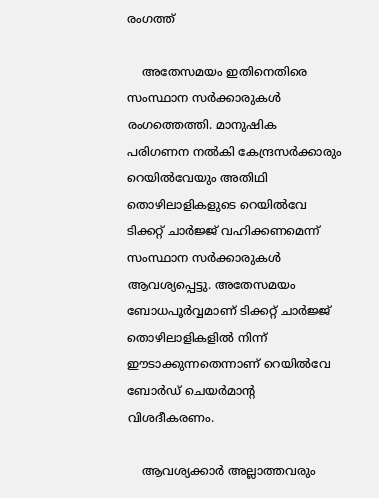രംഗത്ത്

    അതേസമയം ഇതിനെതിരെ സംസ്ഥാന സർക്കാരുകൾ രംഗത്തെത്തി. മാനുഷിക പരിഗണന നൽകി കേന്ദ്രസർക്കാരും റെയിൽവേയും അതിഥി തൊഴിലാളികളുടെ റെയിൽവേ ടിക്കറ്റ് ചാർജ്ജ് വഹിക്കണമെന്ന് സംസ്ഥാന സർക്കാരുകൾ ആവശ്യപ്പെട്ടു. അതേസമയം ബോധപൂർവ്വമാണ് ടിക്കറ്റ് ചാർജ്ജ് തൊഴിലാളികളിൽ നിന്ന് ഈടാക്കുന്നതെന്നാണ് റെയിൽവേ ബോർഡ് ചെയർമാന്റ വിശദീകരണം.

    ആവശ്യക്കാർ അല്ലാത്തവരും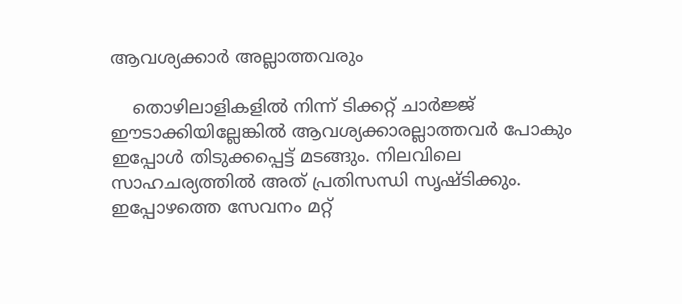ആവശ്യക്കാർ അല്ലാത്തവരും

    തൊഴിലാളികളിൽ നിന്ന് ടിക്കറ്റ് ചാർജ്ജ് ഈടാക്കിയില്ലേങ്കിൽ ആവശ്യക്കാരല്ലാത്തവർ പോകും ഇപ്പോൾ തിടുക്കപ്പെട്ട് മടങ്ങും. നിലവിലെ സാഹചര്യത്തിൽ അത് പ്രതിസന്ധി സൃഷ്ടിക്കും. ഇപ്പോഴത്തെ സേവനം മറ്റ്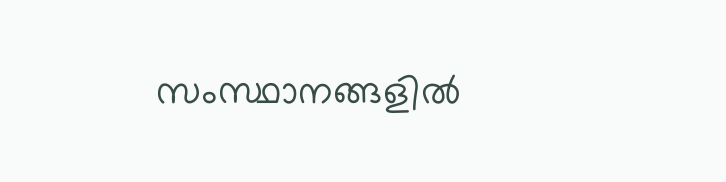സംസ്ഥാനങ്ങളിൽ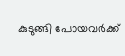കുടുങ്ങി പോയവർക്ക്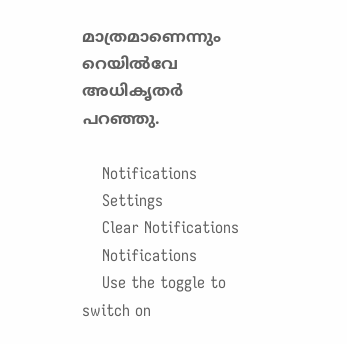മാത്രമാണെന്നും റെയിൽവേ അധികൃതർ പറഞ്ഞു.

    Notifications
    Settings
    Clear Notifications
    Notifications
    Use the toggle to switch on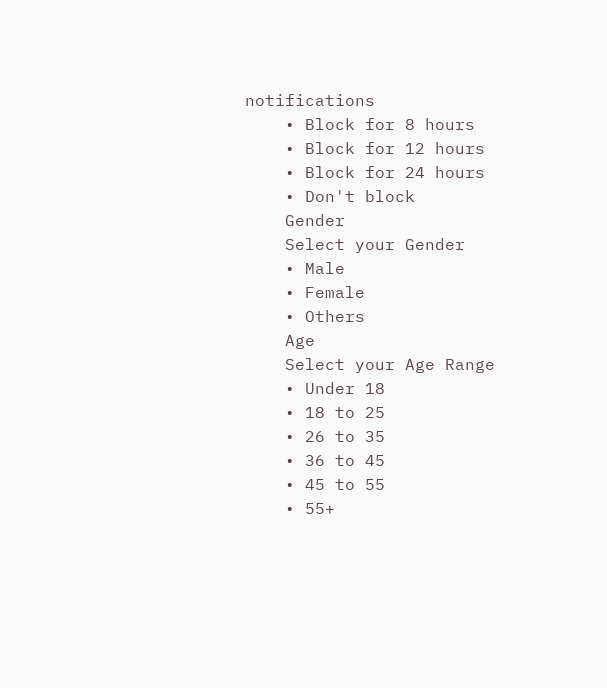notifications
    • Block for 8 hours
    • Block for 12 hours
    • Block for 24 hours
    • Don't block
    Gender
    Select your Gender
    • Male
    • Female
    • Others
    Age
    Select your Age Range
    • Under 18
    • 18 to 25
    • 26 to 35
    • 36 to 45
    • 45 to 55
    • 55+